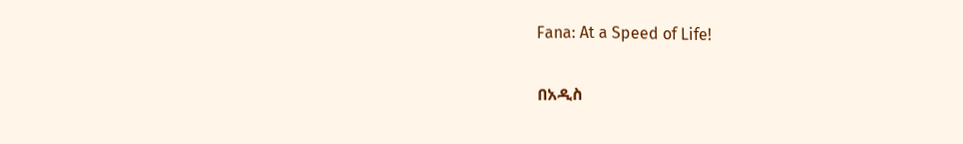Fana: At a Speed of Life!

በአዲስ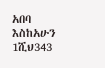አበባ እስከአሁን 1ሺህ343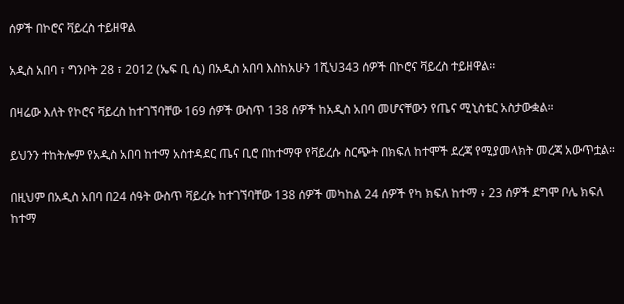ሰዎች በኮሮና ቫይረስ ተይዘዋል

አዲስ አበባ ፣ ግንቦት 28 ፣ 2012 (ኤፍ ቢ ሲ) በአዲስ አበባ እስከአሁን 1ሺህ343 ሰዎች በኮሮና ቫይረስ ተይዘዋል፡፡

በዛሬው እለት የኮሮና ቫይረስ ከተገኘባቸው 169 ሰዎች ውስጥ 138 ሰዎች ከአዲስ አበባ መሆናቸውን የጤና ሚኒስቴር አስታውቋል።

ይህንን ተከትሎም የአዲስ አበባ ከተማ አስተዳደር ጤና ቢሮ በከተማዋ የቫይረሱ ስርጭት በክፍለ ከተሞች ደረጃ የሚያመላክት መረጃ አውጥቷል።

በዚህም በአዲስ አበባ በ24 ሰዓት ውስጥ ቫይረሱ ከተገኘባቸው 138 ሰዎች መካከል 24 ሰዎች የካ ክፍለ ከተማ ፥ 23 ሰዎች ደግሞ ቦሌ ክፍለ ከተማ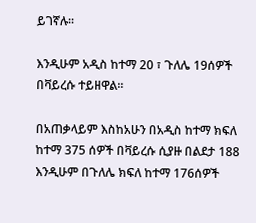ይገኛሉ።

እንዲሁም አዲስ ከተማ 20 ፣ ጉለሌ 19ሰዎች በቫይረሱ ተይዘዋል፡፡

በአጠቃላይም እስከአሁን በአዲስ ከተማ ክፍለ ከተማ 375 ሰዎች በቫይረሱ ሲያዙ በልደታ 188 እንዲሁም በጉለሌ ክፍለ ከተማ 176ሰዎች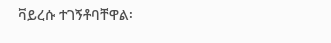ቫይረሱ ተገኝቶባቸዋል፡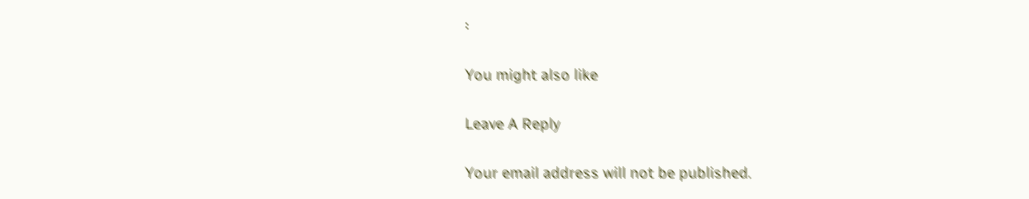፡

You might also like

Leave A Reply

Your email address will not be published.